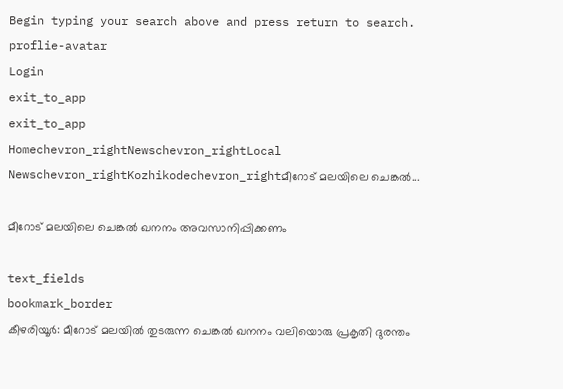Begin typing your search above and press return to search.
proflie-avatar
Login
exit_to_app
exit_to_app
Homechevron_rightNewschevron_rightLocal Newschevron_rightKozhikodechevron_rightമീറോട് മലയിലെ ചെങ്കൽ...

മീറോട് മലയിലെ ചെങ്കൽ ഖനനം അവസാനിപ്പിക്കണം

text_fields
bookmark_border
കീഴരിയൂർ: മീറോട് മലയിൽ തുടരുന്ന ചെങ്കൽ ഖനനം വലിയൊരു പ്രകൃതി ദുരന്തം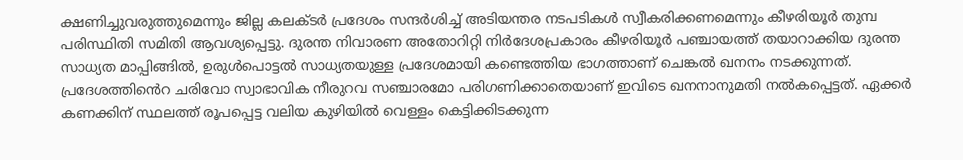ക്ഷണിച്ചുവരുത്തുമെന്നും ജില്ല കലക്ടർ പ്രദേശം സന്ദർശിച്ച് അടിയന്തര നടപടികൾ സ്വീകരിക്കണമെന്നും കീഴരിയൂർ തുമ്പ പരിസ്ഥിതി സമിതി ആവശ്യപ്പെട്ടു. ദുരന്ത നിവാരണ അതോറിറ്റി നിർദേശപ്രകാരം കീഴരിയൂർ പഞ്ചായത്ത് തയാറാക്കിയ ദുരന്ത സാധ്യത മാപ്പിങ്ങിൽ, ഉരുൾപൊട്ടൽ സാധ്യതയുള്ള പ്രദേശമായി കണ്ടെത്തിയ ഭാഗത്താണ് ചെങ്കൽ ഖനനം നടക്കുന്നത്. പ്രദേശത്തി‍ൻെറ ചരിവോ സ്വാഭാവിക നീരുറവ സഞ്ചാരമോ പരിഗണിക്കാതെയാണ് ഇവിടെ ഖനനാനുമതി നൽകപ്പെട്ടത്. ഏക്കർ കണക്കിന് സ്ഥലത്ത് രൂപപ്പെട്ട വലിയ കുഴിയിൽ വെള്ളം കെട്ടിക്കിടക്കുന്ന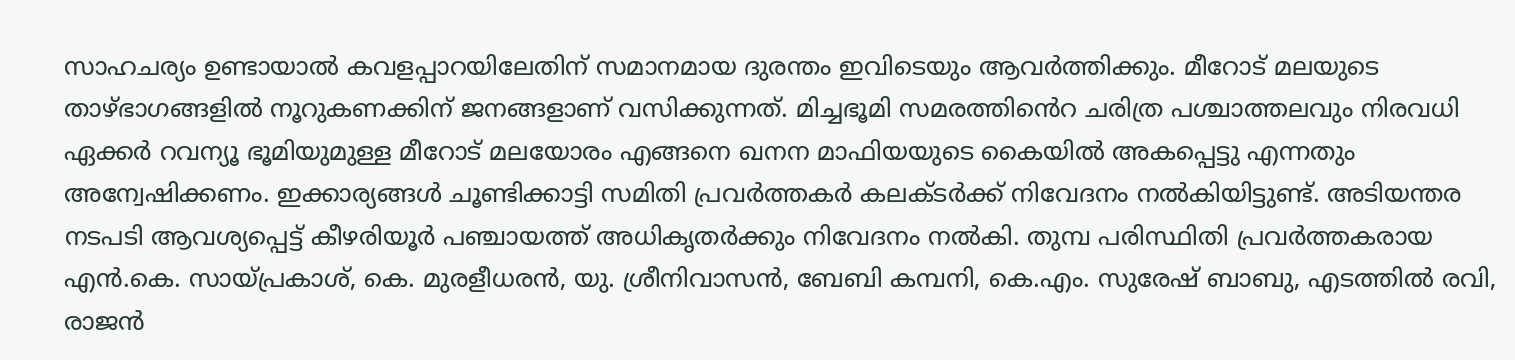സാഹചര്യം ഉണ്ടായാൽ കവളപ്പാറയിലേതിന് സമാനമായ ദുരന്തം ഇവിടെയും ആവർത്തിക്കും. മീറോട് മലയുടെ താഴ്ഭാഗങ്ങളിൽ നൂറുകണക്കിന് ജനങ്ങളാണ് വസിക്കുന്നത്. മിച്ചഭൂമി സമരത്തി‍ൻെറ ചരിത്ര പശ്ചാത്തലവും നിരവധി ഏക്കർ റവന്യൂ ഭൂമിയുമുള്ള മീറോട് മലയോരം എങ്ങനെ ഖനന മാഫിയയുടെ കൈയിൽ അകപ്പെട്ടു എന്നതും അന്വേഷിക്കണം. ഇക്കാര്യങ്ങൾ ചൂണ്ടിക്കാട്ടി സമിതി പ്രവർത്തകർ കലക്ടർക്ക് നിവേദനം നൽകിയിട്ടുണ്ട്. അടിയന്തര നടപടി ആവശ്യപ്പെട്ട് കീഴരിയൂർ പഞ്ചായത്ത് അധികൃതർക്കും നിവേദനം നൽകി. തുമ്പ പരിസ്ഥിതി പ്രവർത്തകരായ എൻ.കെ. സായ്പ്രകാശ്, കെ. മുരളീധരൻ, യു. ശ്രീനിവാസൻ, ബേബി കമ്പനി, കെ.എം. സുരേഷ് ബാബു, എടത്തിൽ രവി, രാജൻ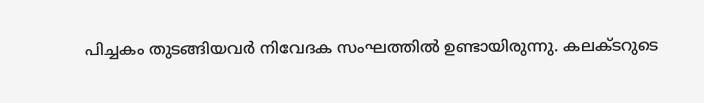പിച്ചകം തുടങ്ങിയവർ നിവേദക സംഘത്തിൽ ഉണ്ടായിരുന്നു. കലക്ടറുടെ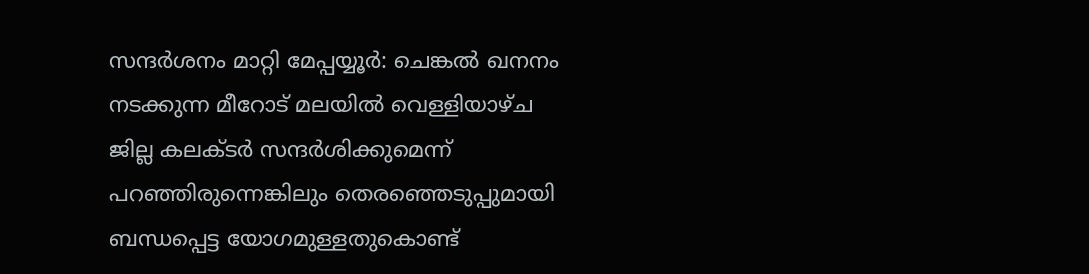സന്ദർശനം മാറ്റി മേപ്പയ്യൂർ: ചെങ്കൽ ഖനനം നടക്കുന്ന മീറോട് മലയിൽ വെള്ളിയാഴ്ച ജില്ല കലക്ടർ സന്ദർശിക്കുമെന്ന് പറഞ്ഞിരുന്നെങ്കിലും തെരഞ്ഞെടുപ്പുമായി ബന്ധപ്പെട്ട യോഗമുള്ളതുകൊണ്ട്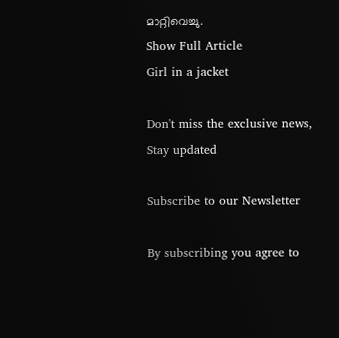മാറ്റിവെച്ചു.
Show Full Article
Girl in a jacket

Don't miss the exclusive news, Stay updated

Subscribe to our Newsletter

By subscribing you agree to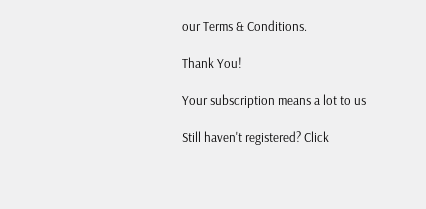our Terms & Conditions.

Thank You!

Your subscription means a lot to us

Still haven't registered? Click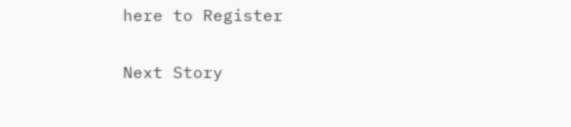here to Register

Next Story